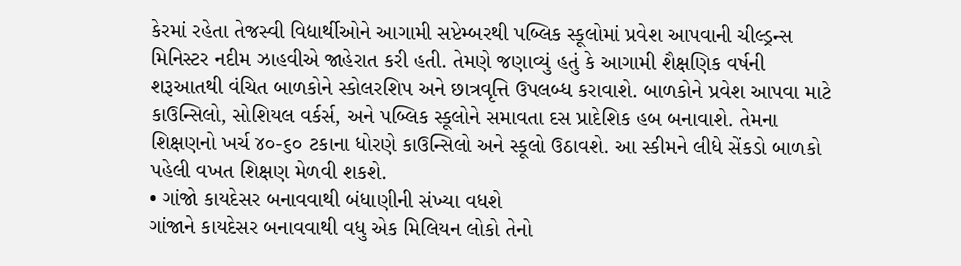કેરમાં રહેતા તેજસ્વી વિદ્યાર્થીઓને આગામી સપ્ટેમ્બરથી પબ્લિક સ્કૂલોમાં પ્રવેશ આપવાની ચીલ્ડ્રન્સ મિનિસ્ટર નદીમ ઝાહવીએ જાહેરાત કરી હતી. તેમણે જણાવ્યું હતું કે આગામી શૈક્ષણિક વર્ષની શરૂઆતથી વંચિત બાળકોને સ્કોલરશિપ અને છાત્રવૃત્તિ ઉપલબ્ધ કરાવાશે. બાળકોને પ્રવેશ આપવા માટે કાઉન્સિલો, સોશિયલ વર્કર્સ, અને પબ્લિક સ્કૂલોને સમાવતા દસ પ્રાદેશિક હબ બનાવાશે. તેમના શિક્ષણનો ખર્ચ ૪૦-૬૦ ટકાના ધોરણે કાઉન્સિલો અને સ્કૂલો ઉઠાવશે. આ સ્કીમને લીધે સેંકડો બાળકો પહેલી વખત શિક્ષણ મેળવી શકશે.
• ગાંજો કાયદેસર બનાવવાથી બંધાણીની સંખ્યા વધશે
ગાંજાને કાયદેસર બનાવવાથી વધુ એક મિલિયન લોકો તેનો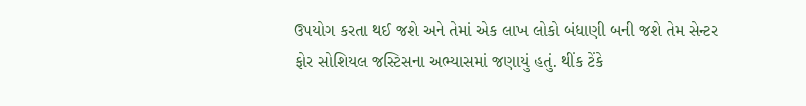ઉપયોગ કરતા થઈ જશે અને તેમાં એક લાખ લોકો બંધાણી બની જશે તેમ સેન્ટર ફોર સોશિયલ જસ્ટિસના અભ્યાસમાં જણાયું હતું. થીંક ટેંકે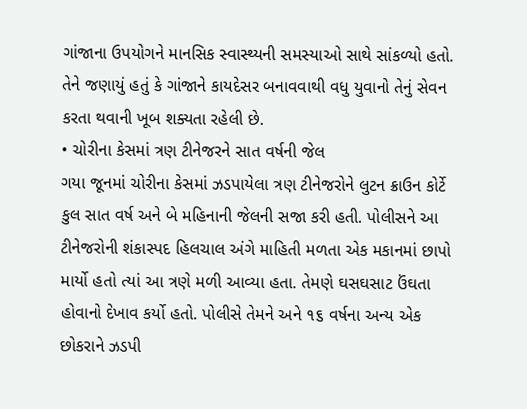ગાંજાના ઉપયોગને માનસિક સ્વાસ્થ્યની સમસ્યાઓ સાથે સાંકળ્યો હતો. તેને જણાયું હતું કે ગાંજાને કાયદેસર બનાવવાથી વધુ યુવાનો તેનું સેવન કરતા થવાની ખૂબ શક્યતા રહેલી છે.
• ચોરીના કેસમાં ત્રણ ટીનેજરને સાત વર્ષની જેલ
ગયા જૂનમાં ચોરીના કેસમાં ઝડપાયેલા ત્રણ ટીનેજરોને લુટન ક્રાઉન કોર્ટે કુલ સાત વર્ષ અને બે મહિનાની જેલની સજા કરી હતી. પોલીસને આ ટીનેજરોની શંકાસ્પદ હિલચાલ અંગે માહિતી મળતા એક મકાનમાં છાપો માર્યો હતો ત્યાં આ ત્રણે મળી આવ્યા હતા. તેમણે ઘસઘસાટ ઉંઘતા હોવાનો દેખાવ કર્યો હતો. પોલીસે તેમને અને ૧૬ વર્ષના અન્ય એક છોકરાને ઝડપી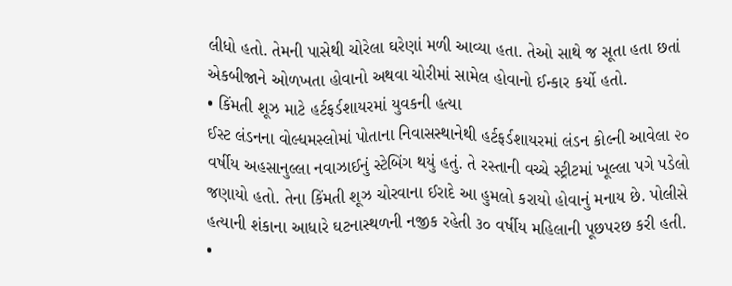લીધો હતો. તેમની પાસેથી ચોરેલા ઘરેણાં મળી આવ્યા હતા. તેઓ સાથે જ સૂતા હતા છતાં એકબીજાને ઓળખતા હોવાનો અથવા ચોરીમાં સામેલ હોવાનો ઈન્કાર કર્યો હતો.
• કિંમતી શૂઝ માટે હર્ટફર્ડશાયરમાં યુવકની હત્યા
ઈસ્ટ લંડનના વોલ્ધમસ્લોમાં પોતાના નિવાસસ્થાનેથી હર્ટફર્ડશાયરમાં લંડન કોલ્ની આવેલા ૨૦ વર્ષીય અહસાનુલ્લા નવાઝાઈનું સ્ટેબિંગ થયું હતું. તે રસ્તાની વચ્ચે સ્ટ્રીટમાં ખૂલ્લા પગે પડેલો જણાયો હતો. તેના કિંમતી શૂઝ ચોરવાના ઈરાદે આ હુમલો કરાયો હોવાનું મનાય છે. પોલીસે હત્યાની શંકાના આધારે ઘટનાસ્થળની નજીક રહેતી ૩૦ વર્ષીય મહિલાની પૂછપરછ કરી હતી.
•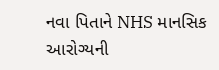નવા પિતાને NHS માનસિક આરોગ્યની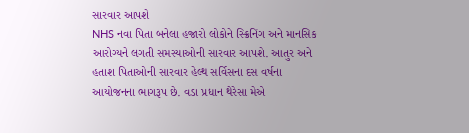સારવાર આપશે
NHS નવા પિતા બનેલા હજારો લોકોને સ્ક્રિનિંગ અને માનસિક આરોગ્યને લગતી સમસ્યાઓની સારવાર આપશે. આતુર અને હતાશ પિતાઓની સારવાર હેલ્થ સર્વિસના દસ વર્ષના આયોજનના ભાગરૂપ છે. વડા પ્રધાન થેરેસા મેએ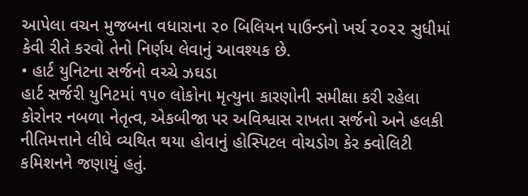આપેલા વચન મુજબના વધારાના ૨૦ બિલિયન પાઉન્ડનો ખર્ચ ૨૦૨૨ સુધીમાં કેવી રીતે કરવો તેનો નિર્ણય લેવાનું આવશ્યક છે.
• હાર્ટ યુનિટના સર્જનો વચ્ચે ઝઘડા
હાર્ટ સર્જરી યુનિટમાં ૧૫૦ લોકોના મૃત્યુના કારણોની સમીક્ષા કરી રહેલા કોરોનર નબળા નેતૃત્વ, એકબીજા પર અવિશ્વાસ રાખતા સર્જનો અને હલકી નીતિમત્તાને લીધે વ્યથિત થયા હોવાનું હોસ્પિટલ વોચડોગ કેર ક્વોલિટી કમિશનને જણાયું હતું.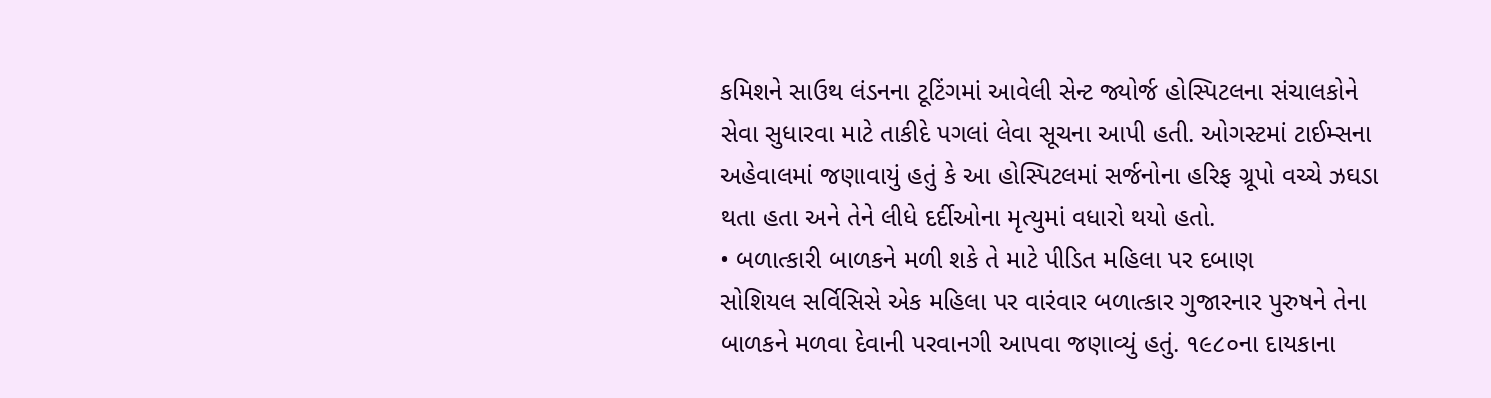કમિશને સાઉથ લંડનના ટૂટિંગમાં આવેલી સેન્ટ જ્યોર્જ હોસ્પિટલના સંચાલકોને સેવા સુધારવા માટે તાકીદે પગલાં લેવા સૂચના આપી હતી. ઓગસ્ટમાં ટાઈમ્સના અહેવાલમાં જણાવાયું હતું કે આ હોસ્પિટલમાં સર્જનોના હરિફ ગ્રૂપો વચ્ચે ઝઘડા થતા હતા અને તેને લીધે દર્દીઓના મૃત્યુમાં વધારો થયો હતો.
• બળાત્કારી બાળકને મળી શકે તે માટે પીડિત મહિલા પર દબાણ
સોશિયલ સર્વિસિસે એક મહિલા પર વારંવાર બળાત્કાર ગુજારનાર પુરુષને તેના બાળકને મળવા દેવાની પરવાનગી આપવા જણાવ્યું હતું. ૧૯૮૦ના દાયકાના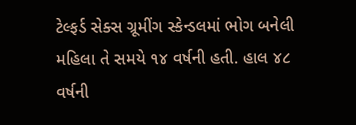ટેલ્ફર્ડ સેક્સ ગ્રૂમીંગ સ્કેન્ડલમાં ભોગ બનેલી મહિલા તે સમયે ૧૪ વર્ષની હતી. હાલ ૪૮ વર્ષની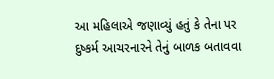આ મહિલાએ જણાવ્યું હતું કે તેના પર દુષ્કર્મ આચરનારને તેનું બાળક બતાવવા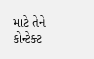માટે તેને કોન્ટેક્ટ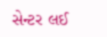સેન્ટર લઈ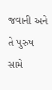જવાની અને તે પુરુષ સામે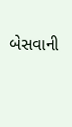બેસવાની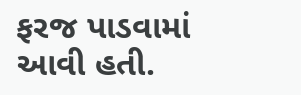ફરજ પાડવામાં આવી હતી.